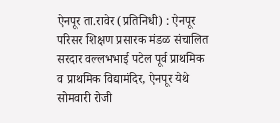ऐनपूर ता.रावेर (प्रतिनिधी) : ऐनपूर परिसर शिक्षण प्रसारक मंडळ संचालित सरदार वल्लभभाई पटेल पूर्व प्राथमिक व प्राथमिक विद्यामंदिर, ऐनपूर येथे सोमवारी रोजी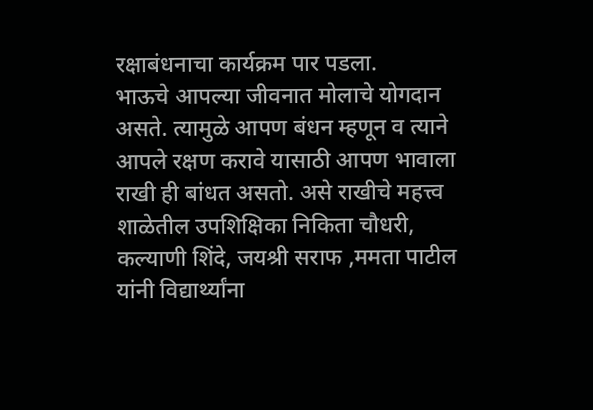रक्षाबंधनाचा कार्यक्रम पार पडला.
भाऊचे आपल्या जीवनात मोलाचे योगदान असते. त्यामुळे आपण बंधन म्हणून व त्याने आपले रक्षण करावे यासाठी आपण भावाला राखी ही बांधत असतो. असे राखीचे महत्त्व शाळेतील उपशिक्षिका निकिता चौधरी, कल्याणी शिंदे, जयश्री सराफ ,ममता पाटील यांनी विद्यार्थ्यांना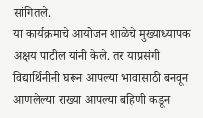सांगितले.
या कार्यक्रमाचे आयोजन शाळेचे मुख्याध्यापक अक्षय पाटील यांनी केले. तर याप्रसंगी विद्यार्थिनीनी घरून आपल्या भावासाठी बनवून आणलेल्या राख्या आपल्या बहिणी कडून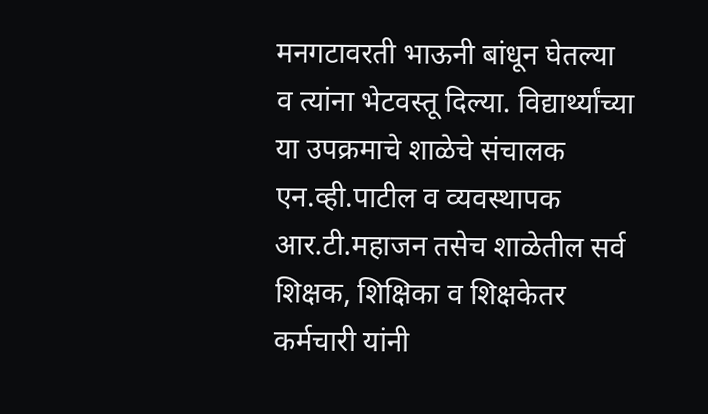मनगटावरती भाऊनी बांधून घेतल्या व त्यांना भेटवस्तू दिल्या. विद्यार्थ्यांच्या या उपक्रमाचे शाळेचे संचालक एन.व्ही.पाटील व व्यवस्थापक आर.टी.महाजन तसेच शाळेतील सर्व शिक्षक, शिक्षिका व शिक्षकेतर कर्मचारी यांनी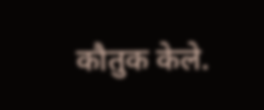कौतुक केले.